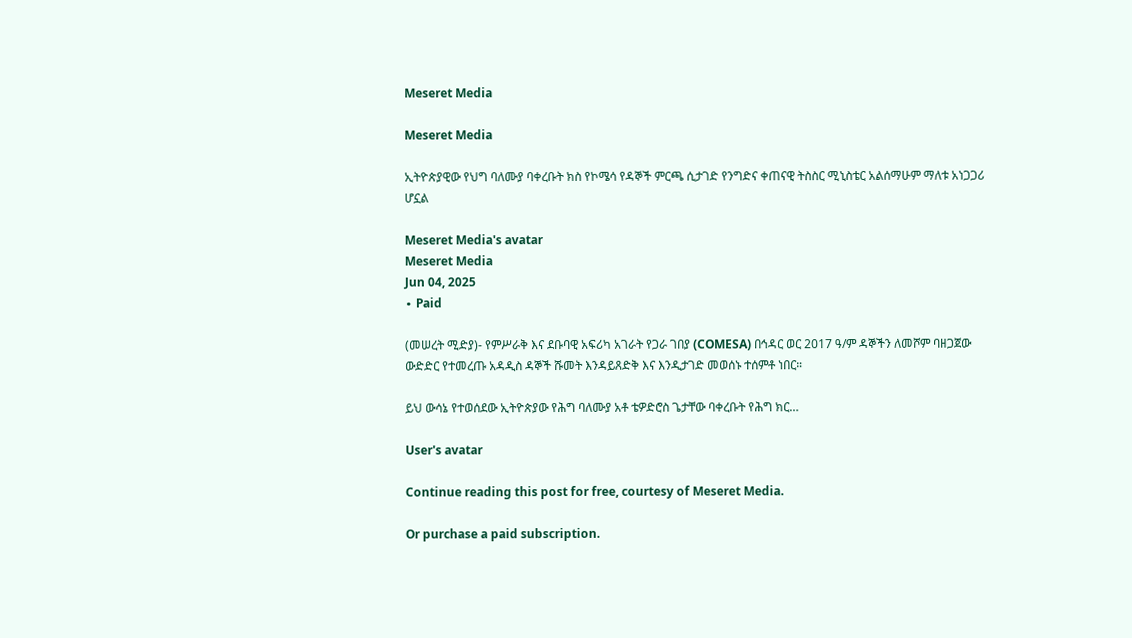Meseret Media

Meseret Media

ኢትዮጵያዊው የህግ ባለሙያ ባቀረቡት ክስ የኮሜሳ የዳኞች ምርጫ ሲታገድ የንግድና ቀጠናዊ ትስስር ሚኒስቴር አልሰማሁም ማለቱ አነጋጋሪ ሆኗል

Meseret Media's avatar
Meseret Media
Jun 04, 2025
∙ Paid

(መሠረት ሚድያ)- የምሥራቅ እና ደቡባዊ አፍሪካ አገራት የጋራ ገበያ (COMESA) በኅዳር ወር 2017 ዓ/ም ዳኞችን ለመሾም ባዘጋጀው ውድድር የተመረጡ አዳዲስ ዳኞች ሹመት እንዳይጸድቅ እና እንዲታገድ መወሰኑ ተሰምቶ ነበር።

ይህ ውሳኔ የተወሰደው ኢትዮጵያው የሕግ ባለሙያ አቶ ቴዎድሮስ ጌታቸው ባቀረቡት የሕግ ክር…

User's avatar

Continue reading this post for free, courtesy of Meseret Media.

Or purchase a paid subscription.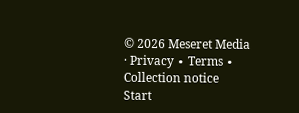© 2026 Meseret Media · Privacy ∙ Terms ∙ Collection notice
Start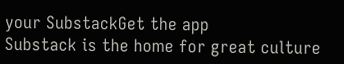your SubstackGet the app
Substack is the home for great culture